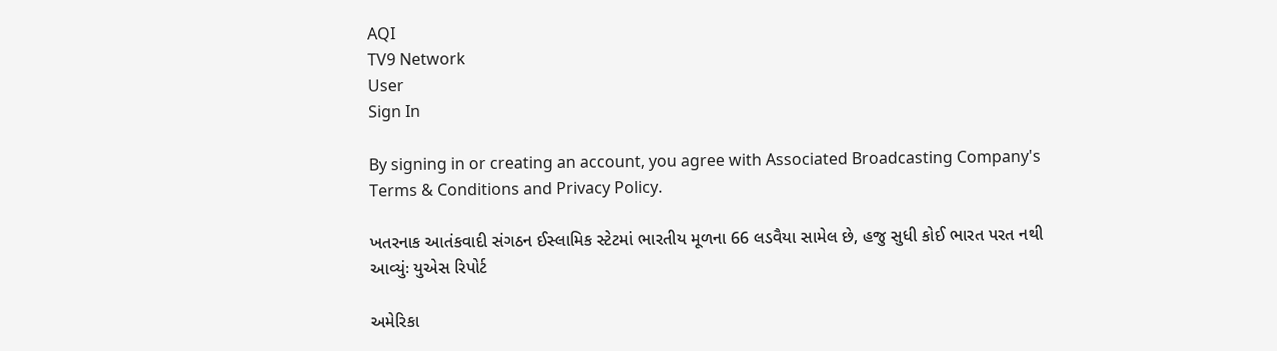AQI
TV9 Network
User
Sign In

By signing in or creating an account, you agree with Associated Broadcasting Company's Terms & Conditions and Privacy Policy.

ખતરનાક આતંકવાદી સંગઠન ઈસ્લામિક સ્ટેટમાં ભારતીય મૂળના 66 લડવૈયા સામેલ છે, હજુ સુધી કોઈ ભારત પરત નથી આવ્યુંઃ યુએસ રિપોર્ટ

અમેરિકા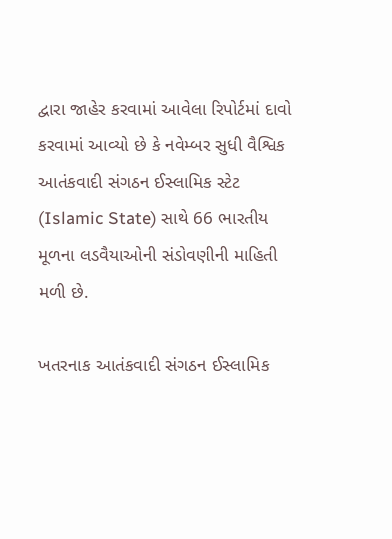દ્વારા જાહેર કરવામાં આવેલા રિપોર્ટમાં દાવો કરવામાં આવ્યો છે કે નવેમ્બર સુધી વૈશ્વિક આતંકવાદી સંગઠન ઈસ્લામિક સ્ટેટ (Islamic State) સાથે 66 ભારતીય મૂળના લડવૈયાઓની સંડોવણીની માહિતી મળી છે.

ખતરનાક આતંકવાદી સંગઠન ઈસ્લામિક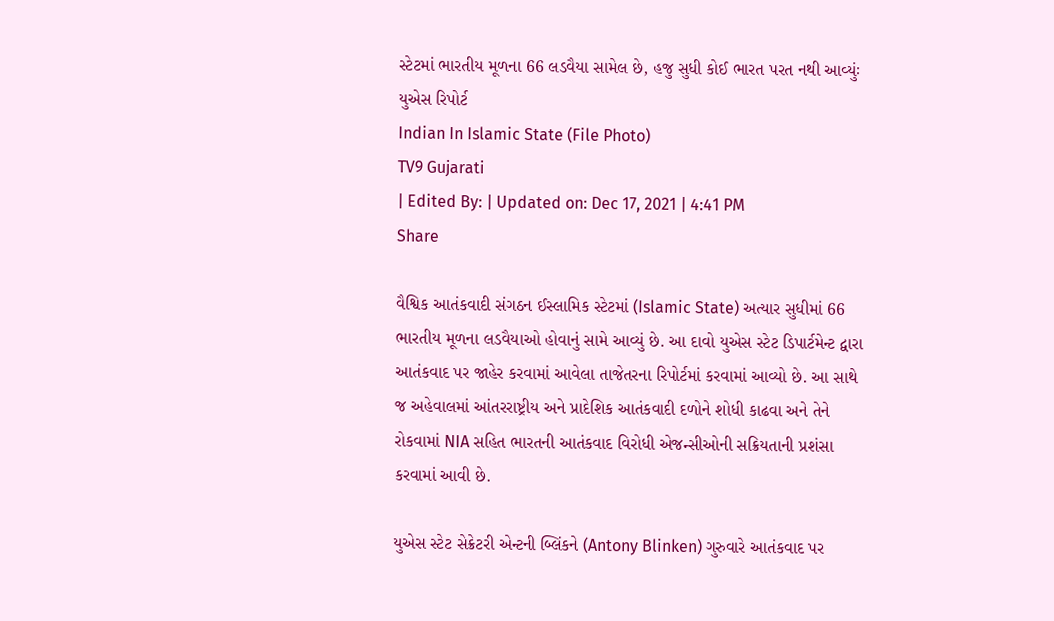સ્ટેટમાં ભારતીય મૂળના 66 લડવૈયા સામેલ છે, હજુ સુધી કોઈ ભારત પરત નથી આવ્યુંઃ યુએસ રિપોર્ટ
Indian In Islamic State (File Photo)
TV9 Gujarati
| Edited By: | Updated on: Dec 17, 2021 | 4:41 PM
Share

વૈશ્વિક આતંકવાદી સંગઠન ઈસ્લામિક સ્ટેટમાં (Islamic State) અત્યાર સુધીમાં 66 ભારતીય મૂળના લડવૈયાઓ હોવાનું સામે આવ્યું છે. આ દાવો યુએસ સ્ટેટ ડિપાર્ટમેન્ટ દ્વારા આતંકવાદ પર જાહેર કરવામાં આવેલા તાજેતરના રિપોર્ટમાં કરવામાં આવ્યો છે. આ સાથે જ અહેવાલમાં આંતરરાષ્ટ્રીય અને પ્રાદેશિક આતંકવાદી દળોને શોધી કાઢવા અને તેને રોકવામાં NIA સહિત ભારતની આતંકવાદ વિરોધી એજન્સીઓની સક્રિયતાની પ્રશંસા કરવામાં આવી છે.

યુએસ સ્ટેટ સેક્રેટરી એન્ટની બ્લિંકને (Antony Blinken) ગુરુવારે આતંકવાદ પર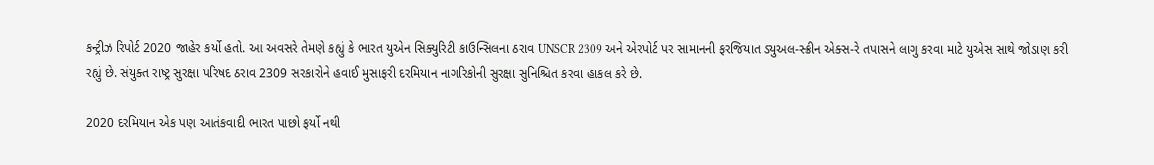કન્ટ્રીઝ રિપોર્ટ 2020 જાહેર કર્યો હતો. આ અવસરે તેમણે કહ્યું કે ભારત યુએન સિક્યુરિટી કાઉન્સિલના ઠરાવ UNSCR 2309 અને એરપોર્ટ પર સામાનની ફરજિયાત ડ્યુઅલ-સ્ક્રીન એક્સ-રે તપાસને લાગુ કરવા માટે યુએસ સાથે જોડાણ કરી રહ્યું છે. સંયુક્ત રાષ્ટ્ર સુરક્ષા પરિષદ ઠરાવ 2309 સરકારોને હવાઈ મુસાફરી દરમિયાન નાગરિકોની સુરક્ષા સુનિશ્ચિત કરવા હાકલ કરે છે.

2020 દરમિયાન એક પણ આતંકવાદી ભારત પાછો ફર્યો નથી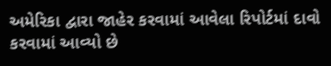અમેરિકા દ્વારા જાહેર કરવામાં આવેલા રિપોર્ટમાં દાવો કરવામાં આવ્યો છે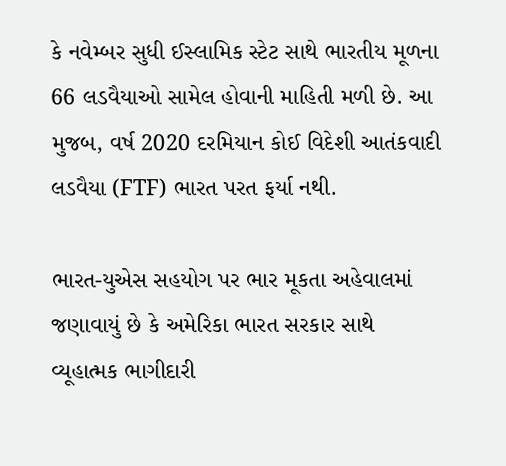કે નવેમ્બર સુધી ઈસ્લામિક સ્ટેટ સાથે ભારતીય મૂળના 66 લડવૈયાઓ સામેલ હોવાની માહિતી મળી છે. આ મુજબ, વર્ષ 2020 દરમિયાન કોઈ વિદેશી આતંકવાદી લડવૈયા (FTF) ભારત પરત ફર્યા નથી.

ભારત-યુએસ સહયોગ પર ભાર મૂકતા અહેવાલમાં જણાવાયું છે કે અમેરિકા ભારત સરકાર સાથે વ્યૂહાત્મક ભાગીદારી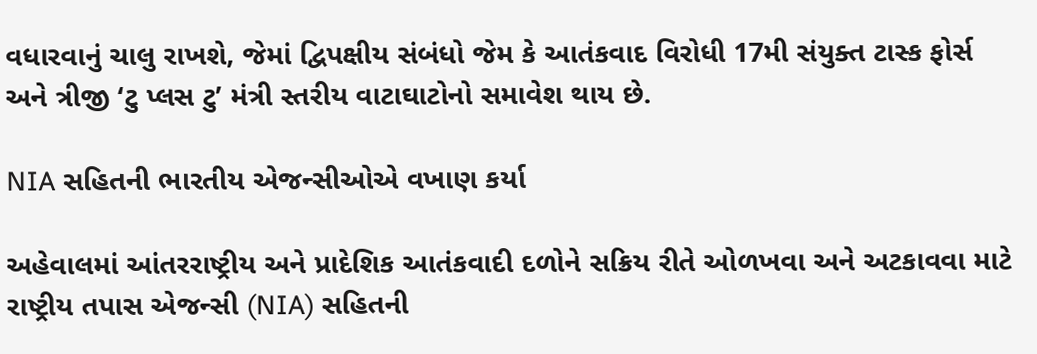વધારવાનું ચાલુ રાખશે, જેમાં દ્વિપક્ષીય સંબંધો જેમ કે આતંકવાદ વિરોધી 17મી સંયુક્ત ટાસ્ક ફોર્સ અને ત્રીજી ‘ટુ પ્લસ ટુ’ મંત્રી સ્તરીય વાટાઘાટોનો સમાવેશ થાય છે.

NIA સહિતની ભારતીય એજન્સીઓએ વખાણ કર્યા

અહેવાલમાં આંતરરાષ્ટ્રીય અને પ્રાદેશિક આતંકવાદી દળોને સક્રિય રીતે ઓળખવા અને અટકાવવા માટે રાષ્ટ્રીય તપાસ એજન્સી (NIA) સહિતની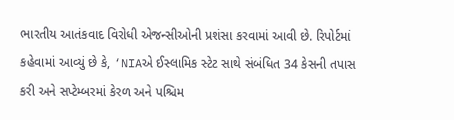ભારતીય આતંકવાદ વિરોધી એજન્સીઓની પ્રશંસા કરવામાં આવી છે. રિપોર્ટમાં કહેવામાં આવ્યું છે કે, ‘NIAએ ઈસ્લામિક સ્ટેટ સાથે સંબંધિત 34 કેસની તપાસ કરી અને સપ્ટેમ્બરમાં કેરળ અને પશ્ચિમ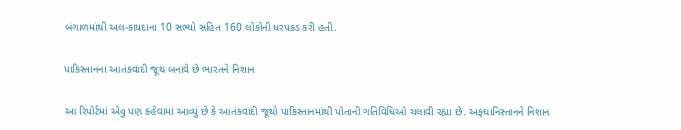બંગાળમાંથી અલ-કાયદાના 10 સભ્યો સહિત 160 લોકોની ધરપકડ કરી હતી.

પાકિસ્તાનના આતંકવાદી જૂથ બનાવે છે ભારતને નિશાન

આ રિપોર્ટમાં એવું પણ કહેવામાં આવ્યું છે કે આતંકવાદી જૂથો પાકિસ્તાનમાંથી પોતાની ગતિવિધિઓ ચલાવી રહ્યા છે. અફઘાનિસ્તાનને નિશાન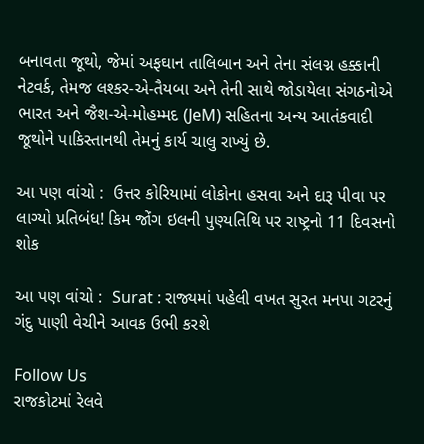બનાવતા જૂથો, જેમાં અફઘાન તાલિબાન અને તેના સંલગ્ન હક્કાની નેટવર્ક, તેમજ લશ્કર-એ-તૈયબા અને તેની સાથે જોડાયેલા સંગઠનોએ ભારત અને જૈશ-એ-મોહમ્મદ (JeM) સહિતના અન્ય આતંકવાદી જૂથોને પાકિસ્તાનથી તેમનું કાર્ય ચાલુ રાખ્યું છે.

આ પણ વાંચો :  ઉત્તર કોરિયામાં લોકોના હસવા અને દારૂ પીવા પર લાગ્યો પ્રતિબંધ! કિમ જોંગ ઇલની પુણ્યતિથિ પર રાષ્ટ્રનો 11 દિવસનો શોક

આ પણ વાંચો :  Surat : રાજ્યમાં પહેલી વખત સુરત મનપા ગટરનું ગંદુ પાણી વેચીને આવક ઉભી કરશે

Follow Us
રાજકોટમાં રેલવે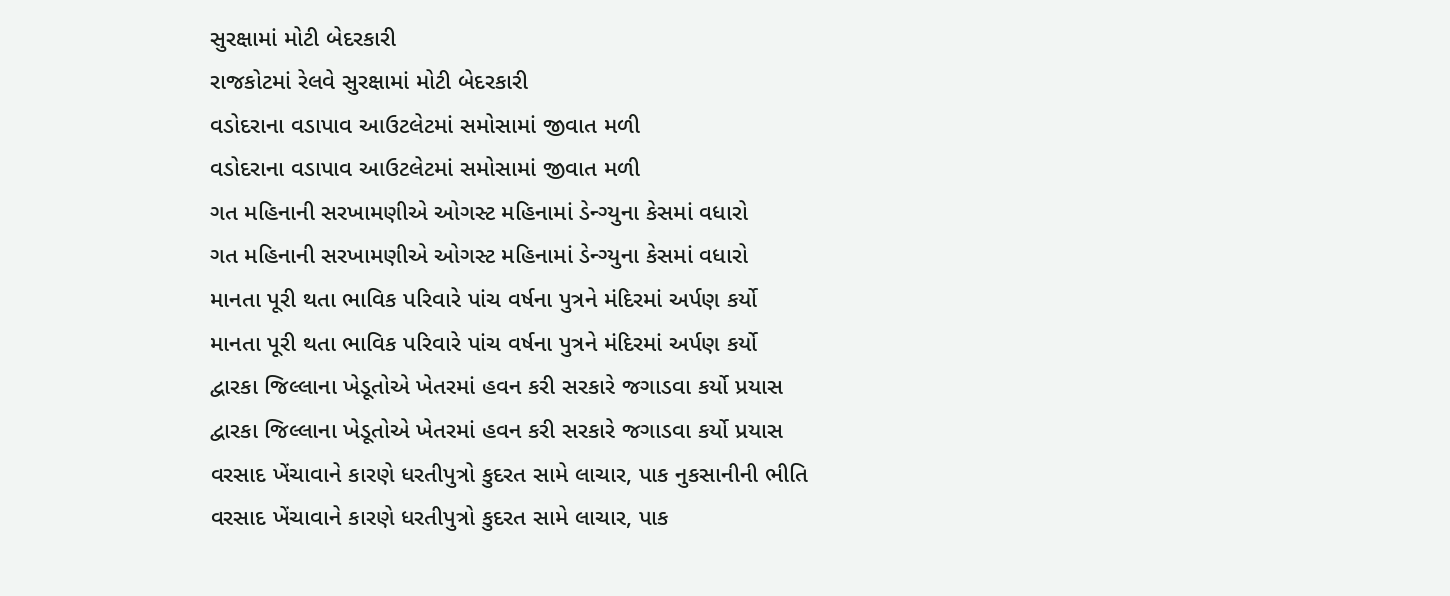સુરક્ષામાં મોટી બેદરકારી
રાજકોટમાં રેલવે સુરક્ષામાં મોટી બેદરકારી
વડોદરાના વડાપાવ આઉટલેટમાં સમોસામાં જીવાત મળી
વડોદરાના વડાપાવ આઉટલેટમાં સમોસામાં જીવાત મળી
ગત મહિનાની સરખામણીએ ઓગસ્ટ મહિનામાં ડેન્ગ્યુના કેસમાં વધારો
ગત મહિનાની સરખામણીએ ઓગસ્ટ મહિનામાં ડેન્ગ્યુના કેસમાં વધારો
માનતા પૂરી થતા ભાવિક પરિવારે પાંચ વર્ષના પુત્રને મંદિરમાં અર્પણ કર્યો
માનતા પૂરી થતા ભાવિક પરિવારે પાંચ વર્ષના પુત્રને મંદિરમાં અર્પણ કર્યો
દ્વારકા જિલ્લાના ખેડૂતોએ ખેતરમાં હવન કરી સરકારે જગાડવા કર્યો પ્રયાસ
દ્વારકા જિલ્લાના ખેડૂતોએ ખેતરમાં હવન કરી સરકારે જગાડવા કર્યો પ્રયાસ
વરસાદ ખેંચાવાને કારણે ધરતીપુત્રો કુદરત સામે લાચાર, પાક નુકસાનીની ભીતિ
વરસાદ ખેંચાવાને કારણે ધરતીપુત્રો કુદરત સામે લાચાર, પાક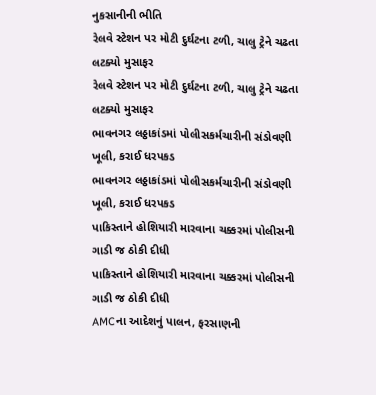નુકસાનીની ભીતિ
રેલવે સ્ટેશન પર મોટી દુર્ઘટના ટળી, ચાલુ ટ્રેને ચઢતા લટક્યો મુસાફર
રેલવે સ્ટેશન પર મોટી દુર્ઘટના ટળી, ચાલુ ટ્રેને ચઢતા લટક્યો મુસાફર
ભાવનગર લઠ્ઠાકાંડમાં પોલીસકર્મચારીની સંડોવણી ખૂલી, કરાઈ ધરપકડ
ભાવનગર લઠ્ઠાકાંડમાં પોલીસકર્મચારીની સંડોવણી ખૂલી, કરાઈ ધરપકડ
પાકિસ્તાને હોશિયારી મારવાના ચક્કરમાં પોલીસની ગાડી જ ઠોકી દીધી
પાકિસ્તાને હોશિયારી મારવાના ચક્કરમાં પોલીસની ગાડી જ ઠોકી દીધી
AMCના આદેશનું પાલન, ફરસાણની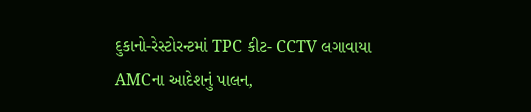દુકાનો-રેસ્ટોરન્ટમાં TPC કીટ- CCTV લગાવાયા
AMCના આદેશનું પાલન,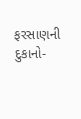ફરસાણની દુકાનો-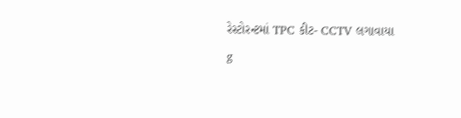રેસ્ટોરન્ટમાં TPC કીટ- CCTV લગાવાયા
g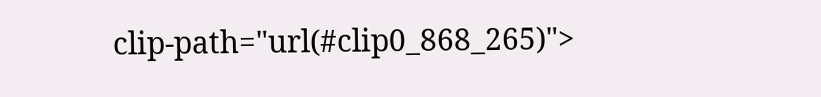clip-path="url(#clip0_868_265)">